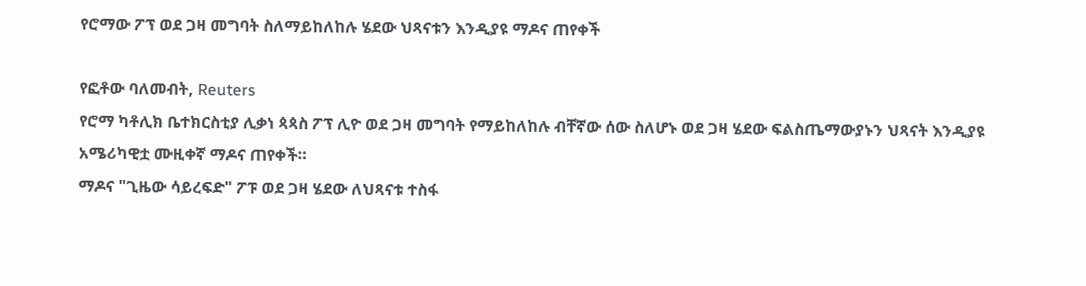የሮማው ፖፕ ወደ ጋዛ መግባት ስለማይከለከሉ ሄደው ህጻናቱን እንዲያዩ ማዶና ጠየቀች

የፎቶው ባለመብት, Reuters
የሮማ ካቶሊክ ቤተክርስቲያ ሊቃነ ጳጳስ ፖፕ ሊዮ ወደ ጋዛ መግባት የማይከለከሉ ብቸኛው ሰው ስለሆኑ ወደ ጋዛ ሄደው ፍልስጤማውያኑን ህጻናት እንዲያዩ አሜሪካዊቷ ሙዚቀኛ ማዶና ጠየቀች።
ማዶና "ጊዜው ሳይረፍድ" ፖፑ ወደ ጋዛ ሄደው ለህጻናቱ ተስፋ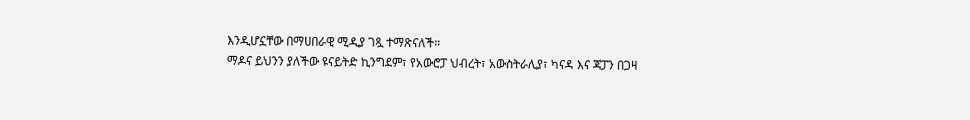እንዲሆኗቸው በማሀበራዊ ሚዲያ ገጿ ተማጽናለች።
ማዶና ይህንን ያለችው ዩናይትድ ኪንግደም፣ የአውሮፓ ህብረት፣ አውስትራሊያ፣ ካናዳ እና ጃፓን በጋዛ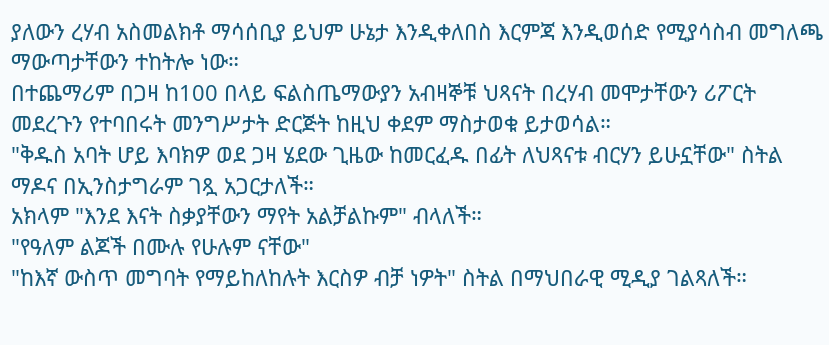ያለውን ረሃብ አስመልክቶ ማሳሰቢያ ይህም ሁኔታ እንዲቀለበስ እርምጃ እንዲወሰድ የሚያሳስብ መግለጫ ማውጣታቸውን ተከትሎ ነው።
በተጨማሪም በጋዛ ከ100 በላይ ፍልስጤማውያን አብዛኞቹ ህጻናት በረሃብ መሞታቸውን ሪፖርት መደረጉን የተባበሩት መንግሥታት ድርጅት ከዚህ ቀደም ማስታወቁ ይታወሳል።
"ቅዱስ አባት ሆይ እባክዎ ወደ ጋዛ ሄደው ጊዜው ከመርፈዱ በፊት ለህጻናቱ ብርሃን ይሁኗቸው" ስትል ማዶና በኢንስታግራም ገጿ አጋርታለች።
አክላም "እንደ እናት ስቃያቸውን ማየት አልቻልኩም" ብላለች።
"የዓለም ልጆች በሙሉ የሁሉም ናቸው"
"ከእኛ ውስጥ መግባት የማይከለከሉት እርስዎ ብቻ ነዎት" ስትል በማህበራዊ ሚዲያ ገልጻለች።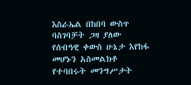እስራኤል በከበባ ውስጥ ባስገባቻት ጋዛ ያለው የሰብዓዊ ቀውስ ሁኔታ እየከፋ መሆኑን አስመልክቶ የተባበሩት መንግሥታት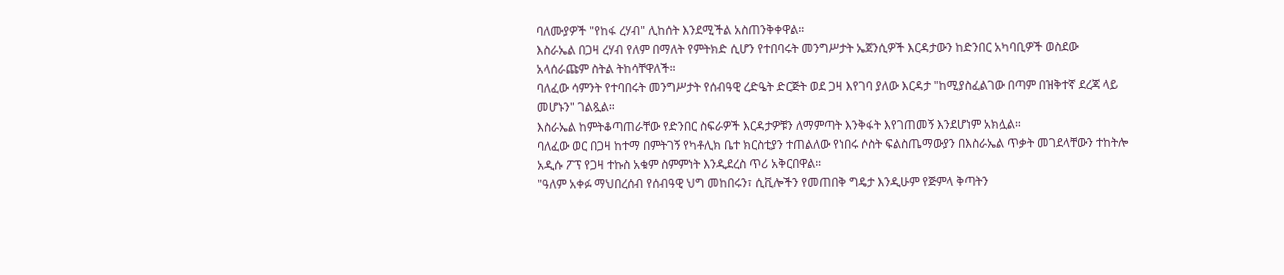ባለሙያዎች "የከፋ ረሃብ" ሊከሰት እንደሚችል አስጠንቅቀዋል።
እስራኤል በጋዛ ረሃብ የለም በማለት የምትክድ ሲሆን የተበባሩት መንግሥታት ኤጀንሲዎች እርዳታውን ከድንበር አካባቢዎች ወስደው አላሰራጩም ስትል ትከሳቸዋለች።
ባለፈው ሳምንት የተባበሩት መንግሥታት የሰብዓዊ ረድዔት ድርጅት ወደ ጋዛ እየገባ ያለው እርዳታ "ከሚያስፈልገው በጣም በዝቅተኛ ደረጃ ላይ መሆኑን" ገልጿል።
እስራኤል ከምትቆጣጠራቸው የድንበር ስፍራዎች እርዳታዎቹን ለማምጣት እንቅፋት እየገጠመኝ እንደሆነም አክሏል።
ባለፈው ወር በጋዛ ከተማ በምትገኝ የካቶሊክ ቤተ ክርስቲያን ተጠልለው የነበሩ ሶስት ፍልስጤማውያን በእስራኤል ጥቃት መገደላቸውን ተከትሎ አዲሱ ፖፕ የጋዛ ተኩስ አቁም ስምምነት እንዲደረስ ጥሪ አቅርበዋል።
"ዓለም አቀፉ ማህበረሰብ የሰብዓዊ ህግ መከበሩን፣ ሲቪሎችን የመጠበቅ ግዴታ እንዲሁም የጅምላ ቅጣትን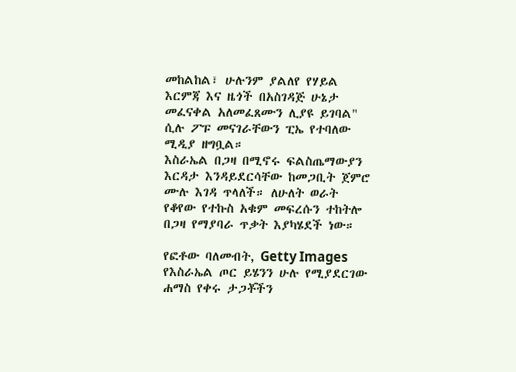መከልከል፣ ሁሉንም ያልለየ የሃይል እርምጃ እና ዜጎች በአስገዳጅ ሁኔታ መፈናቀል አለመፈጸሙን ሊያዩ ይገባል" ሲሉ ፖፑ መናገራቸውን ፒኤ የተባለው ሚዲያ ዘግቧል።
እስራኤል በጋዛ በሚኖሩ ፍልስጤማውያን እርዳታ እንዳይደርሳቸው ከመጋቢት ጀምሮ ሙሉ እገዳ ጥላለች። ለሁለት ወራት የቆየው የተኩስ አቁም መፍረሱን ተከትሎ በጋዛ የማያባራ ጥቃት እያካሄደች ነው።

የፎቶው ባለመብት, Getty Images
የእስራኤል ጦር ይሄንን ሁሉ የሚያደርገው ሐማስ የቀሩ ታጋቾችን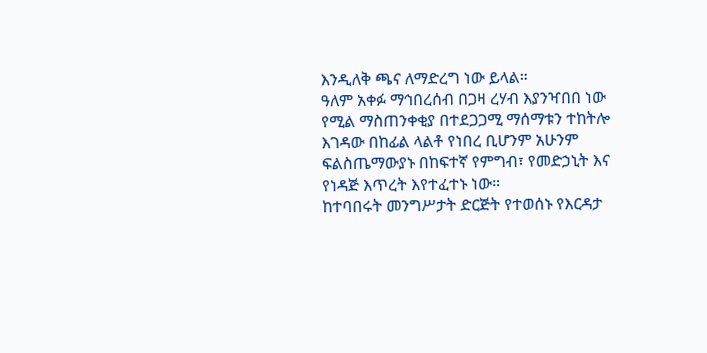እንዲለቅ ጫና ለማድረግ ነው ይላል።
ዓለም አቀፉ ማኅበረሰብ በጋዛ ረሃብ እያንዣበበ ነው የሚል ማስጠንቀቂያ በተደጋጋሚ ማሰማቱን ተከትሎ እገዳው በከፊል ላልቶ የነበረ ቢሆንም አሁንም ፍልስጤማውያኑ በከፍተኛ የምግብ፣ የመድኃኒት እና የነዳጅ እጥረት እየተፈተኑ ነው።
ከተባበሩት መንግሥታት ድርጅት የተወሰኑ የእርዳታ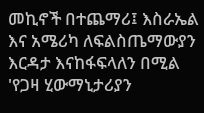መኪኖች በተጨማሪ፤ እስራኤል እና አሜሪካ ለፍልስጤማውያን እርዳታ እናከፋፍላለን በሚል 'የጋዛ ሂውማኒታሪያን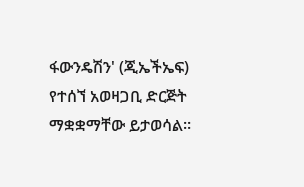ፋውንዴሽን' (ጂኤችኤፍ) የተሰኘ አወዛጋቢ ድርጅት ማቋቋማቸው ይታወሳል።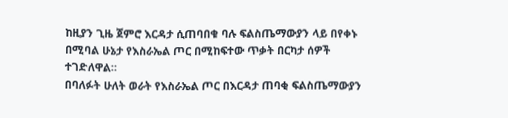ከዚያን ጊዜ ጀምሮ እርዳታ ሲጠባበቁ ባሉ ፍልስጤማውያን ላይ በየቀኑ በሚባል ሁኔታ የእስራኤል ጦር በሚከፍተው ጥቃት በርካታ ሰዎች ተገድለዋል።
በባለፉት ሁለት ወራት የእስራኤል ጦር በእርዳታ ጠባቂ ፍልስጤማውያን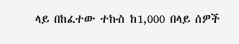ላይ በከፈተው ተኩስ ከ1,000 በላይ ሰዎች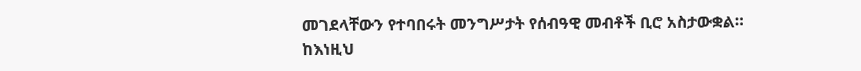መገደላቸውን የተባበሩት መንግሥታት የሰብዓዊ መብቶች ቢሮ አስታውቋል።
ከእነዚህ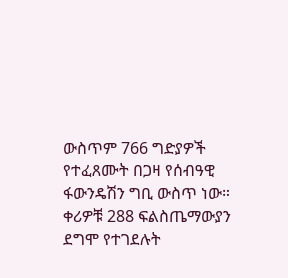ውስጥም 766 ግድያዎች የተፈጸሙት በጋዛ የሰብዓዊ ፋውንዴሽን ግቢ ውስጥ ነው።
ቀሪዎቹ 288 ፍልስጤማውያን ደግሞ የተገደሉት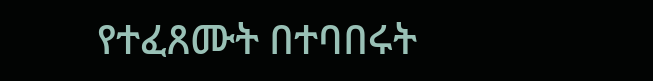የተፈጸሙት በተባበሩት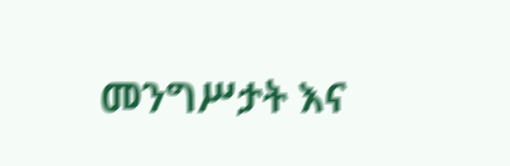መንግሥታት እና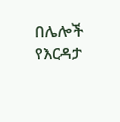በሌሎች የእርዳታ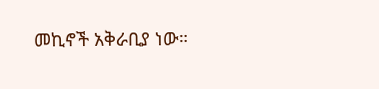መኪኖች አቅራቢያ ነው።